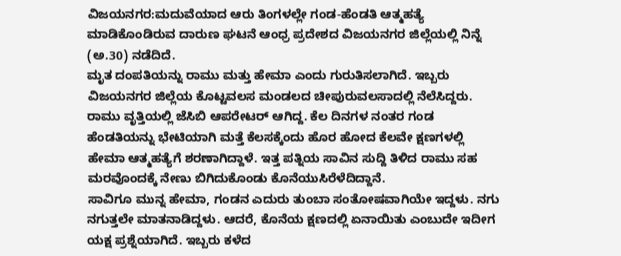ವಿಜಯನಗರ:ಮದುವೆಯಾದ ಆರು ತಿಂಗಳಲ್ಲೇ ಗಂಡ-ಹೆಂಡತಿ ಆತ್ಮಹತ್ಯೆ ಮಾಡಿಕೊಂಡಿರುವ ದಾರುಣ ಘಟನೆ ಆಂಧ್ರ ಪ್ರದೇಶದ ವಿಜಯನಗರ ಜಿಲ್ಲೆಯಲ್ಲಿ ನಿನ್ನೆ (ಅ.30) ನಡೆದಿದೆ.
ಮೃತ ದಂಪತಿಯನ್ನು ರಾಮು ಮತ್ತು ಹೇಮಾ ಎಂದು ಗುರುತಿಸಲಾಗಿದೆ. ಇಬ್ಬರು ವಿಜಯನಗರ ಜಿಲ್ಲೆಯ ಕೊಟ್ಟವಲಸ ಮಂಡಲದ ಚೀಪುರುವಲಸಾದಲ್ಲಿ ನೆಲೆಸಿದ್ದರು. ರಾಮು ವೃತ್ತಿಯಲ್ಲಿ ಜೆಸಿಬಿ ಆಪರೇಟರ್ ಆಗಿದ್ದ. ಕೆಲ ದಿನಗಳ ನಂತರ ಗಂಡ ಹೆಂಡತಿಯನ್ನು ಭೇಟಿಯಾಗಿ ಮತ್ತೆ ಕೆಲಸಕ್ಕೆಂದು ಹೊರ ಹೋದ ಕೆಲವೇ ಕ್ಷಣಗಳಲ್ಲಿ ಹೇಮಾ ಆತ್ಮಹತ್ಯೆಗೆ ಶರಣಾಗಿದ್ದಾಳೆ. ಇತ್ತ ಪತ್ನಿಯ ಸಾವಿನ ಸುದ್ದಿ ತಿಳಿದ ರಾಮು ಸಹ ಮರವೊಂದಕ್ಕೆ ನೇಣು ಬಿಗಿದುಕೊಂಡು ಕೊನೆಯುಸಿರೆಳೆದಿದ್ದಾನೆ.
ಸಾವಿಗೂ ಮುನ್ನ ಹೇಮಾ, ಗಂಡನ ಎದುರು ತುಂಬಾ ಸಂತೋಷವಾಗಿಯೇ ಇದ್ದಳು. ನಗು ನಗುತ್ತಲೇ ಮಾತನಾಡಿದ್ದಳು. ಆದರೆ, ಕೊನೆಯ ಕ್ಷಣದಲ್ಲಿ ಏನಾಯಿತು ಎಂಬುದೇ ಇದೀಗ ಯಕ್ಷ ಪ್ರಶ್ನೆಯಾಗಿದೆ. ಇಬ್ಬರು ಕಳೆದ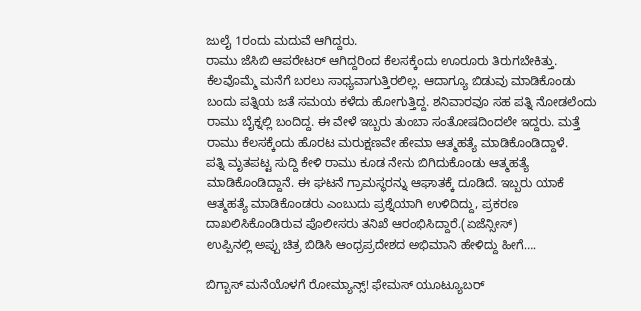ಜುಲೈ 1ರಂದು ಮದುವೆ ಆಗಿದ್ದರು.
ರಾಮು ಜೆಸಿಬಿ ಆಪರೇಟರ್ ಆಗಿದ್ದರಿಂದ ಕೆಲಸಕ್ಕೆಂದು ಊರೂರು ತಿರುಗಬೇಕಿತ್ತು. ಕೆಲವೊಮ್ಮೆ ಮನೆಗೆ ಬರಲು ಸಾಧ್ಯವಾಗುತ್ತಿರಲಿಲ್ಲ. ಆದಾಗ್ಯೂ ಬಿಡುವು ಮಾಡಿಕೊಂಡು ಬಂದು ಪತ್ನಿಯ ಜತೆ ಸಮಯ ಕಳೆದು ಹೋಗುತ್ತಿದ್ದ. ಶನಿವಾರವೂ ಸಹ ಪತ್ನಿ ನೋಡಲೆಂದು ರಾಮು ಬೈಕ್ನಲ್ಲಿ ಬಂದಿದ್ದ. ಈ ವೇಳೆ ಇಬ್ಬರು ತುಂಬಾ ಸಂತೋಷದಿಂದಲೇ ಇದ್ದರು. ಮತ್ತೆ ರಾಮು ಕೆಲಸಕ್ಕೆಂದು ಹೊರಟ ಮರುಕ್ಷಣವೇ ಹೇಮಾ ಆತ್ಮಹತ್ಯೆ ಮಾಡಿಕೊಂಡಿದ್ದಾಳೆ.
ಪತ್ನಿ ಮೃತಪಟ್ಟ ಸುದ್ದಿ ಕೇಳಿ ರಾಮು ಕೂಡ ನೇನು ಬಿಗಿದುಕೊಂಡು ಆತ್ಮಹತ್ಯೆ ಮಾಡಿಕೊಂಡಿದ್ದಾನೆ. ಈ ಘಟನೆ ಗ್ರಾಮಸ್ಥರನ್ನು ಆಘಾತಕ್ಕೆ ದೂಡಿದೆ. ಇಬ್ಬರು ಯಾಕೆ ಆತ್ಮಹತ್ಯೆ ಮಾಡಿಕೊಂಡರು ಎಂಬುದು ಪ್ರಶ್ನೆಯಾಗಿ ಉಳಿದಿದ್ದು, ಪ್ರಕರಣ ದಾಖಲಿಸಿಕೊಂಡಿರುವ ಪೊಲೀಸರು ತನಿಖೆ ಆರಂಭಿಸಿದ್ದಾರೆ.(ಏಜೆನ್ಸೀಸ್)
ಉಪ್ಪಿನಲ್ಲಿ ಅಪ್ಪು ಚಿತ್ರ ಬಿಡಿಸಿ ಆಂಧ್ರಪ್ರದೇಶದ ಅಭಿಮಾನಿ ಹೇಳಿದ್ದು ಹೀಗೆ….

ಬಿಗ್ಬಾಸ್ ಮನೆಯೊಳಗೆ ರೋಮ್ಯಾನ್ಸ್! ಫೇಮಸ್ ಯೂಟ್ಯೂಬರ್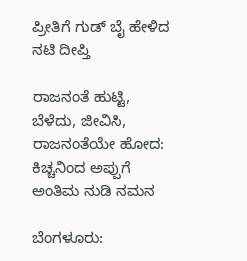ಪ್ರೀತಿಗೆ ಗುಡ್ ಬೈ ಹೇಳಿದ ನಟಿ ದೀಪ್ತಿ

ರಾಜನಂತೆ ಹುಟ್ಟಿ, ಬೆಳೆದು, ಜೀವಿಸಿ, ರಾಜನಂತೆಯೇ ಹೋದ: ಕಿಚ್ಚನಿಂದ ಅಪ್ಪುಗೆ ಅಂತಿಮ ನುಡಿ ನಮನ

ಬೆಂಗಳೂರು: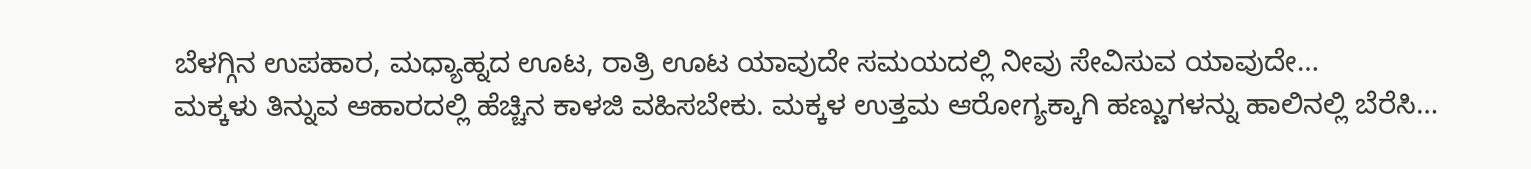ಬೆಳಗ್ಗಿನ ಉಪಹಾರ, ಮಧ್ಯಾಹ್ನದ ಊಟ, ರಾತ್ರಿ ಊಟ ಯಾವುದೇ ಸಮಯದಲ್ಲಿ ನೀವು ಸೇವಿಸುವ ಯಾವುದೇ…
ಮಕ್ಕಳು ತಿನ್ನುವ ಆಹಾರದಲ್ಲಿ ಹೆಚ್ಚಿನ ಕಾಳಜಿ ವಹಿಸಬೇಕು. ಮಕ್ಕಳ ಉತ್ತಮ ಆರೋಗ್ಯಕ್ಕಾಗಿ ಹಣ್ಣುಗಳನ್ನು ಹಾಲಿನಲ್ಲಿ ಬೆರೆಸಿ…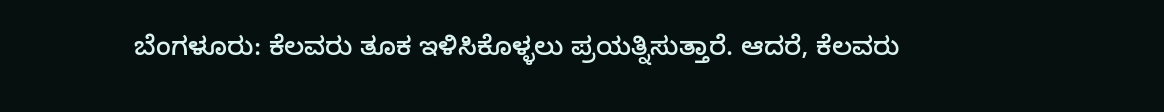ಬೆಂಗಳೂರು: ಕೆಲವರು ತೂಕ ಇಳಿಸಿಕೊಳ್ಳಲು ಪ್ರಯತ್ನಿಸುತ್ತಾರೆ. ಆದರೆ, ಕೆಲವರು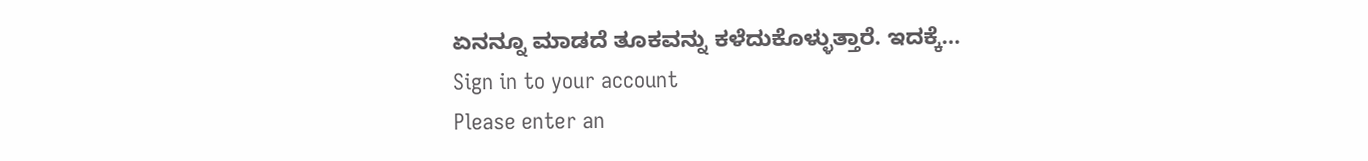ಏನನ್ನೂ ಮಾಡದೆ ತೂಕವನ್ನು ಕಳೆದುಕೊಳ್ಳುತ್ತಾರೆ. ಇದಕ್ಕೆ…
Sign in to your account
Please enter an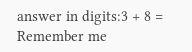answer in digits:3 + 8 =
Remember me